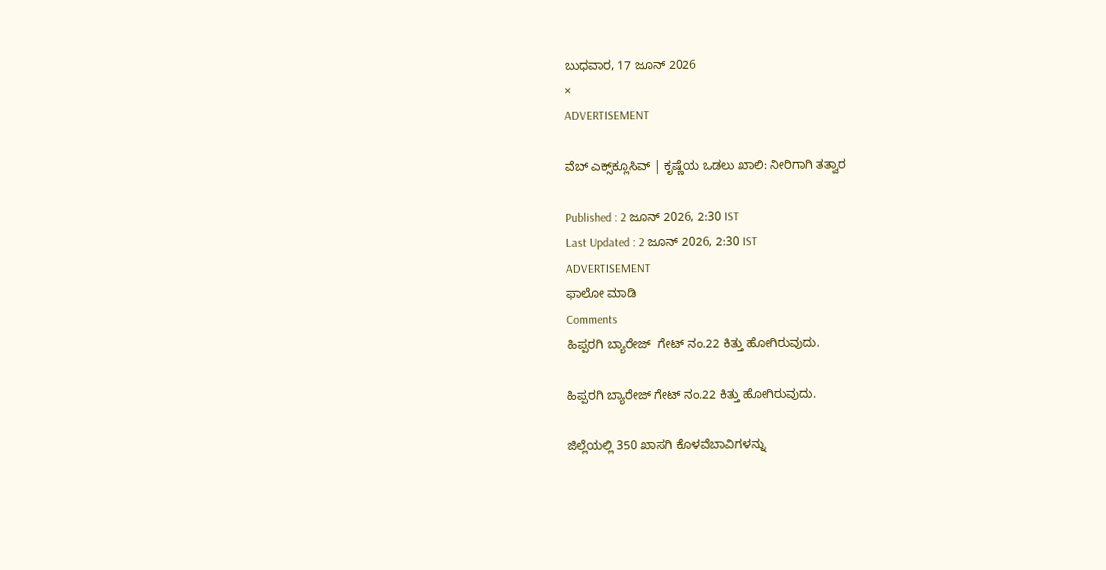ಬುಧವಾರ, 17 ಜೂನ್ 2026
×
ADVERTISEMENT

ವೆಬ್ ಎಕ್ಸ್‌ಕ್ಲೂಸಿವ್ | ಕೃಷ್ಣೆಯ ಒಡಲು ಖಾಲಿ: ನೀರಿಗಾಗಿ ತತ್ವಾರ

Published : 2 ಜೂನ್ 2026, 2:30 IST
Last Updated : 2 ಜೂನ್ 2026, 2:30 IST
ADVERTISEMENT
ಫಾಲೋ ಮಾಡಿ
Comments
ಹಿಪ್ಪರಗಿ ಬ್ಯಾರೇಜ್  ಗೇಟ್ ನಂ.22 ಕಿತ್ತು ಹೋಗಿರುವುದು.

ಹಿಪ್ಪರಗಿ ಬ್ಯಾರೇಜ್ ಗೇಟ್ ನಂ.22 ಕಿತ್ತು ಹೋಗಿರುವುದು.

ಜಿಲ್ಲೆಯಲ್ಲಿ 350 ಖಾಸಗಿ ಕೊಳವೆಬಾವಿಗಳನ್ನು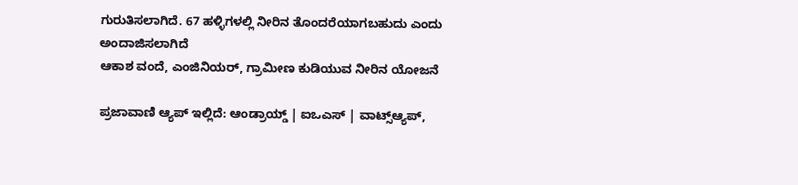ಗುರುತಿಸಲಾಗಿದೆ. 67 ಹಳ್ಳಿಗಳಲ್ಲಿ ನೀರಿನ ತೊಂದರೆಯಾಗಬಹುದು ಎಂದು ಅಂದಾಜಿಸಲಾಗಿದೆ
ಆಕಾಶ ವಂದೆ, ಎಂಜಿನಿಯರ್, ಗ್ರಾಮೀಣ ಕುಡಿಯುವ ನೀರಿನ ಯೋಜನೆ

ಪ್ರಜಾವಾಣಿ ಆ್ಯಪ್ ಇಲ್ಲಿದೆ: ಆಂಡ್ರಾಯ್ಡ್ | ಐಒಎಸ್ | ವಾಟ್ಸ್ಆ್ಯಪ್,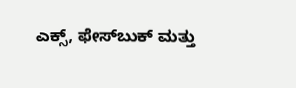ಎಕ್ಸ್, ಫೇಸ್‌ಬುಕ್ ಮತ್ತು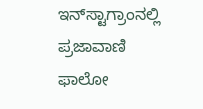ಇನ್‌ಸ್ಟಾಗ್ರಾಂನಲ್ಲಿ ಪ್ರಜಾವಾಣಿ ಫಾಲೋ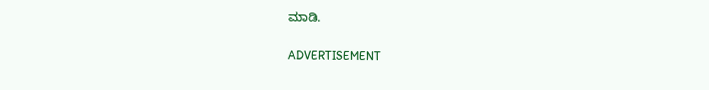ಮಾಡಿ.

ADVERTISEMENT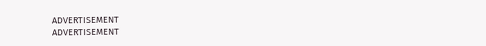ADVERTISEMENT
ADVERTISEMENT